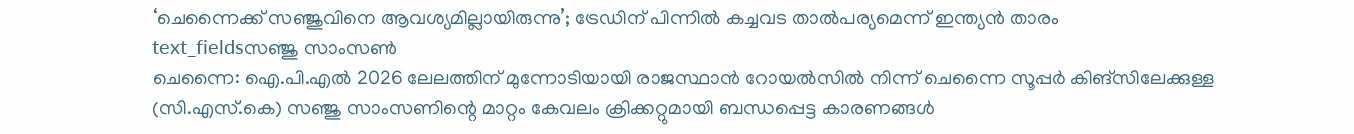‘ചെന്നൈക്ക് സഞ്ജുവിനെ ആവശ്യമില്ലായിരുന്നു’; ട്രേഡിന് പിന്നിൽ കച്ചവട താൽപര്യമെന്ന് ഇന്ത്യൻ താരം
text_fieldsസഞ്ജു സാംസൺ
ചെന്നൈ: ഐ.പി.എൽ 2026 ലേലത്തിന് മുന്നോടിയായി രാജസ്ഥാൻ റോയൽസിൽ നിന്ന് ചെന്നൈ സൂപ്പർ കിങ്സിലേക്കുള്ള (സി.എസ്.കെ) സഞ്ജു സാംസണിന്റെ മാറ്റം കേവലം ക്രിക്കറ്റുമായി ബന്ധപ്പെട്ട കാരണങ്ങൾ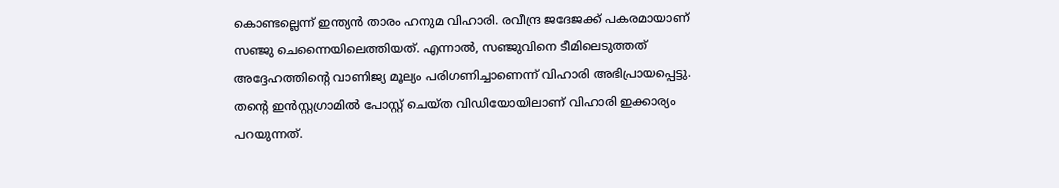കൊണ്ടല്ലെന്ന് ഇന്ത്യൻ താരം ഹനുമ വിഹാരി. രവീന്ദ്ര ജദേജക്ക് പകരമായാണ് സഞ്ജു ചെന്നൈയിലെത്തിയത്. എന്നാൽ, സഞ്ജുവിനെ ടീമിലെടുത്തത് അദ്ദേഹത്തിന്റെ വാണിജ്യ മൂല്യം പരിഗണിച്ചാണെന്ന് വിഹാരി അഭിപ്രായപ്പെട്ടു. തന്റെ ഇൻസ്റ്റഗ്രാമിൽ പോസ്റ്റ് ചെയ്ത വിഡിയോയിലാണ് വിഹാരി ഇക്കാര്യം പറയുന്നത്.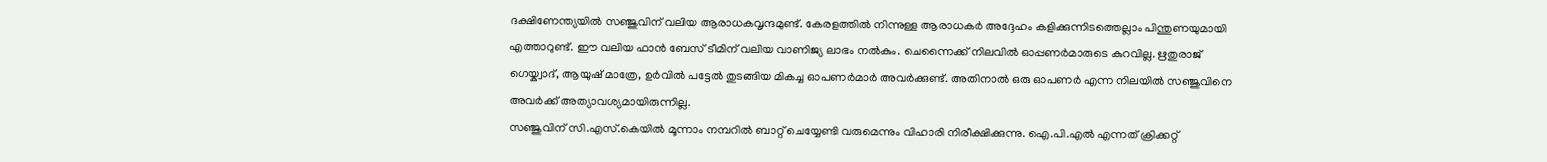ദക്ഷിണേന്ത്യയിൽ സഞ്ജുവിന് വലിയ ആരാധകവൃന്ദമുണ്ട്. കേരളത്തിൽ നിന്നുള്ള ആരാധകർ അദ്ദേഹം കളിക്കുന്നിടത്തെല്ലാം പിന്തുണയുമായി എത്താറുണ്ട്. ഈ വലിയ ഫാൻ ബേസ് ടീമിന് വലിയ വാണിജ്യ ലാഭം നൽകും. ചെന്നൈക്ക് നിലവിൽ ഓപ്പണർമാരുടെ കുറവില്ല. ഋതുരാജ് ഗെയ്ക്വാദ്, ആയുഷ് മാത്രേ, ഉർവിൽ പട്ടേൽ തുടങ്ങിയ മികച്ച ഓപണർമാർ അവർക്കുണ്ട്. അതിനാൽ ഒരു ഓപണർ എന്ന നിലയിൽ സഞ്ജുവിനെ അവർക്ക് അത്യാവശ്യമായിരുന്നില്ല.
സഞ്ജുവിന് സി.എസ്.കെയിൽ മൂന്നാം നമ്പറിൽ ബാറ്റ് ചെയ്യേണ്ടി വരുമെന്നും വിഹാരി നിരീക്ഷിക്കുന്നു. ഐ.പി.എൽ എന്നത് ക്രിക്കറ്റ്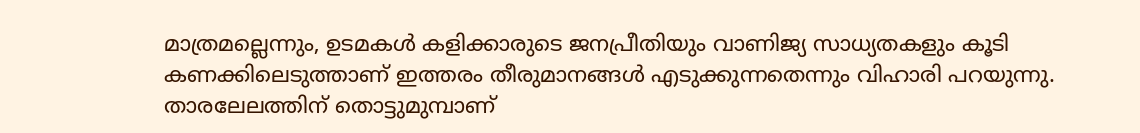മാത്രമല്ലെന്നും, ഉടമകൾ കളിക്കാരുടെ ജനപ്രീതിയും വാണിജ്യ സാധ്യതകളും കൂടി കണക്കിലെടുത്താണ് ഇത്തരം തീരുമാനങ്ങൾ എടുക്കുന്നതെന്നും വിഹാരി പറയുന്നു. താരലേലത്തിന് തൊട്ടുമുമ്പാണ്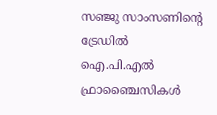സഞ്ജു സാംസണിന്റെ ട്രേഡിൽ ഐ.പി.എൽ ഫ്രാഞ്ചൈസികൾ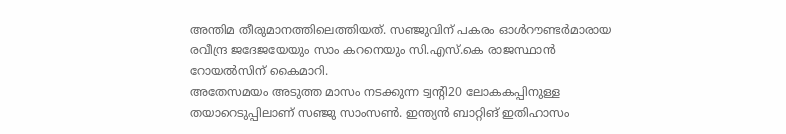അന്തിമ തീരുമാനത്തിലെത്തിയത്. സഞ്ജുവിന് പകരം ഓൾറൗണ്ടർമാരായ രവീന്ദ്ര ജദേജയേയും സാം കറനെയും സി.എസ്.കെ രാജസ്ഥാൻ റോയൽസിന് കൈമാറി.
അതേസമയം അടുത്ത മാസം നടക്കുന്ന ട്വന്റി20 ലോകകപ്പിനുള്ള തയാറെടുപ്പിലാണ് സഞ്ജു സാംസൺ. ഇന്ത്യൻ ബാറ്റിങ് ഇതിഹാസം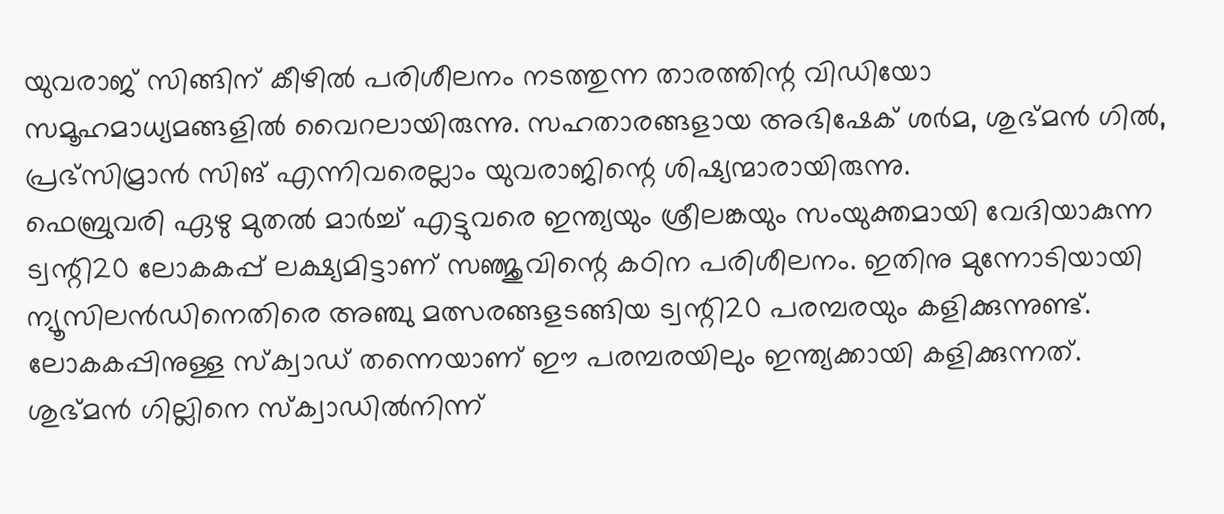യുവരാജ് സിങ്ങിന് കീഴിൽ പരിശീലനം നടത്തുന്ന താരത്തിന്റ വിഡിയോ സമൂഹമാധ്യമങ്ങളിൽ വൈറലായിരുന്നു. സഹതാരങ്ങളായ അഭിഷേക് ശർമ, ശുഭ്മൻ ഗിൽ, പ്രഭ്സിമ്രാൻ സിങ് എന്നിവരെല്ലാം യുവരാജിന്റെ ശിഷ്യന്മാരായിരുന്നു.
ഫെബ്രുവരി ഏഴു മുതൽ മാർച്ച് എട്ടുവരെ ഇന്ത്യയും ശ്രീലങ്കയും സംയുക്തമായി വേദിയാകുന്ന ട്വന്റി20 ലോകകപ്പ് ലക്ഷ്യമിട്ടാണ് സഞ്ജുവിന്റെ കഠിന പരിശീലനം. ഇതിനു മുന്നോടിയായി ന്യൂസിലൻഡിനെതിരെ അഞ്ചു മത്സരങ്ങളടങ്ങിയ ട്വന്റി20 പരമ്പരയും കളിക്കുന്നുണ്ട്. ലോകകപ്പിനുള്ള സ്ക്വാഡ് തന്നെയാണ് ഈ പരമ്പരയിലും ഇന്ത്യക്കായി കളിക്കുന്നത്. ശുഭ്മൻ ഗില്ലിനെ സ്ക്വാഡിൽനിന്ന്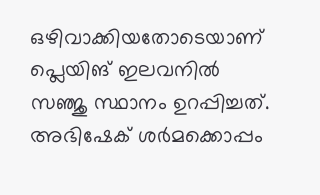ഒഴിവാക്കിയതോടെയാണ് പ്ലെയിങ് ഇലവനിൽ സഞ്ജു സ്ഥാനം ഉറപ്പിച്ചത്. അഭിഷേക് ശർമക്കൊപ്പം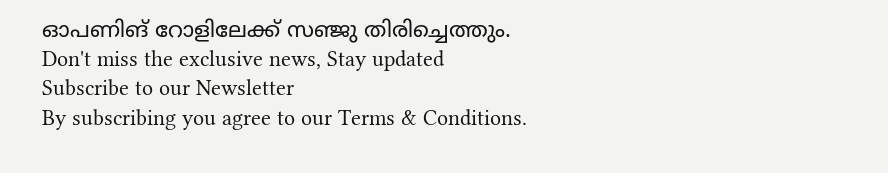ഓപണിങ് റോളിലേക്ക് സഞ്ജു തിരിച്ചെത്തും.
Don't miss the exclusive news, Stay updated
Subscribe to our Newsletter
By subscribing you agree to our Terms & Conditions.